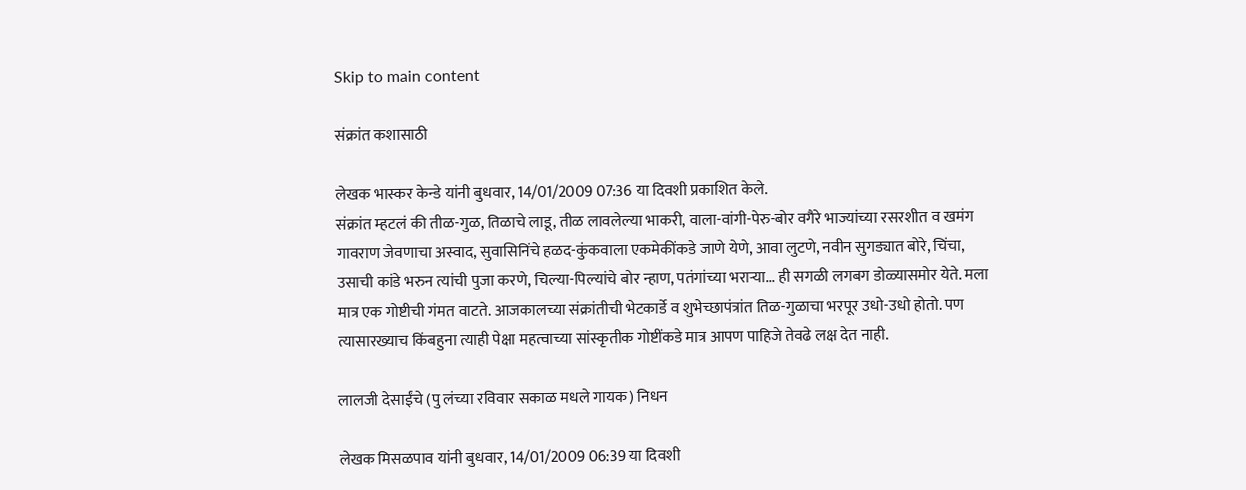Skip to main content

संक्रांत कशासाठी

लेखक भास्कर केन्डे यांनी बुधवार, 14/01/2009 07:36 या दिवशी प्रकाशित केले.
संक्रांत म्हटलं की तीळ-गुळ, तिळाचे लाडू, तीळ लावलेल्या भाकरी, वाला-वांगी-पेरु-बोर वगैरे भाज्यांच्या रसरशीत व खमंग गावराण जेवणाचा अस्वाद, सुवासिनिंचे हळद-कुंकवाला एकमेकींकडे जाणे येणे, आवा लुटणे, नवीन सुगड्यात बोरे, चिंचा, उसाची कांडे भरुन त्यांची पुजा करणे, चिल्या-पिल्यांचे बोर न्हाण, पतंगांच्या भरार्‍या... ही सगळी लगबग डोळ्यासमोर येते. मला मात्र एक गोष्टीची गंमत वाटते. आजकालच्या संक्रांतीची भेटकार्डे व शुभेच्छापंत्रांत तिळ-गुळाचा भरपूर उधो-उधो होतो. पण त्यासारख्याच किंबहुना त्याही पेक्षा महत्वाच्या सांस्कृतीक गोष्टींकडे मात्र आपण पाहिजे तेवढे लक्ष देत नाही.

लालजी देसाईंचे (पु लंच्या रविवार सकाळ मधले गायक) निधन

लेखक मिसळपाव यांनी बुधवार, 14/01/2009 06:39 या दिवशी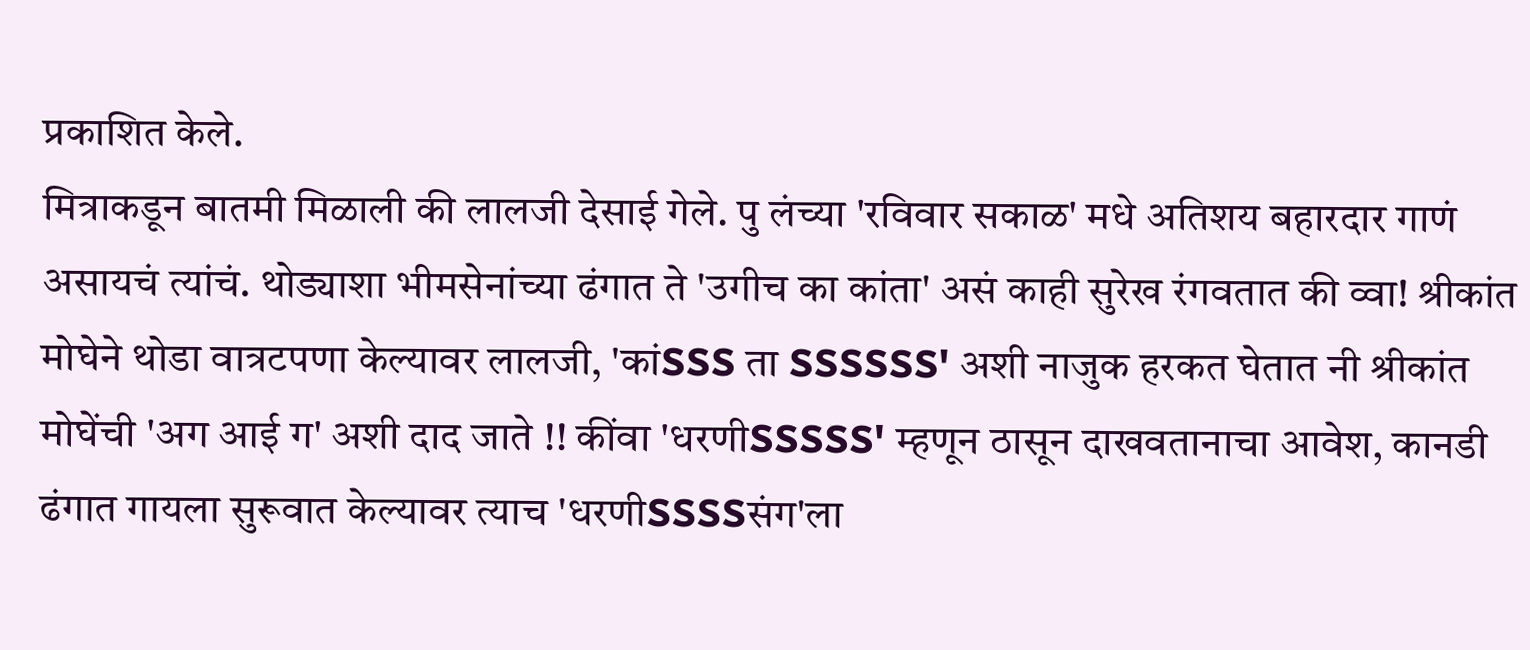प्रकाशित केले.
मित्राकडून बातमी मिळाली की लालजी देसाई गेले. पु लंच्या 'रविवार सकाळ' मधे अतिशय बहारदार गाणं असायचं त्यांचं. थोड्याशा भीमसेनांच्या ढंगात ते 'उगीच का कांता' असं काही सुरेख रंगवतात की व्वा! श्रीकांत मोघेने थोडा वात्रटपणा केल्यावर लालजी, 'कांSSS ता SSSSSS' अशी नाजुक हरकत घेतात नी श्रीकांत मोघेंची 'अग आई ग' अशी दाद जाते !! कींवा 'धरणीSSSSS' म्हणून ठासून दाखवतानाचा आवेश, कानडी ढंगात गायला सुरूवात केल्यावर त्याच 'धरणीSSSSसंग'ला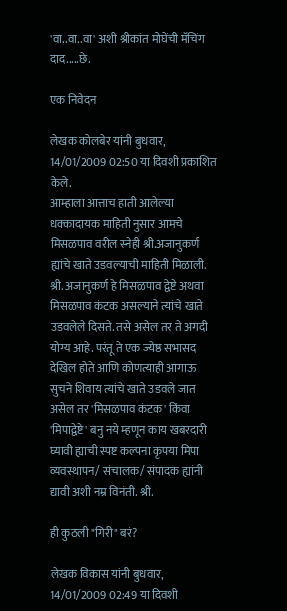'वा..वा..वा' अशी श्रीकांत मोघेंची मॅचिंग दाद.....छे.

एक निवेदन

लेखक कोलबेर यांनी बुधवार, 14/01/2009 02:50 या दिवशी प्रकाशित केले.
आम्हाला आत्ताच हाती आलेल्या धक्कादायक माहिती नुसार आमचे मिसळपाव वरील स्नेही श्री.अजानुकर्ण ह्यांचे खाते उडवल्याची माहिती मिळाली. श्री. अजानुकर्ण हे मिसळपाव द्वेष्टे अथवा मिसळपाव कंटक असल्याने त्यांचे खाते उडवलेले दिसते. तसे असेल तर ते अगदी योग्य आहे. परंतू ते एक ज्येष्ठ सभासद देखिल होते आणि कोणत्याही आगाऊ सुचने शिवाय त्यांचे खाते उडवले जात असेल तर 'मिसळपाव कंटक' किंवा 'मिपाद्वेष्टे' बनु नये म्हणून काय खबरदारी घ्यावी ह्याची स्पष्ट कल्पना कृपया मिपा व्यवस्थापन/ संचालक/ संपादक ह्यांनी द्यावी अशी नम्र विनंती. श्री.

ही कुठली "गिरी" बरं?

लेखक विकास यांनी बुधवार, 14/01/2009 02:49 या दिवशी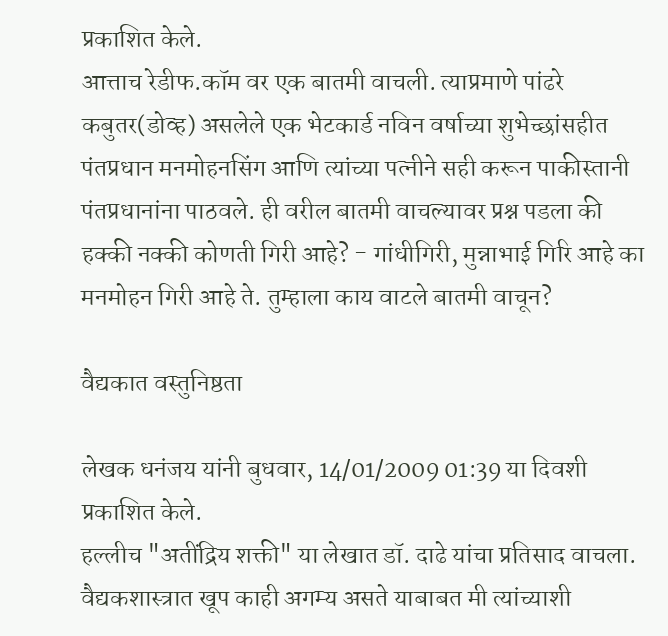प्रकाशित केले.
आत्ताच रेडीफ.कॉम वर एक बातमी वाचली. त्याप्रमाणे पांढरे कबुतर(डोव्ह) असलेले एक भेटकार्ड नविन वर्षाच्या शुभेच्छांसहीत पंतप्रधान मनमोहनसिंग आणि त्यांच्या पत्नीने सही करून पाकीस्तानी पंतप्रधानांना पाठवले. ही वरील बातमी वाचल्यावर प्रश्न पडला की हक्की नक्की कोणती गिरी आहे? - गांधीगिरी, मुन्नाभाई गिरि आहे का मनमोहन गिरी आहे ते. तुम्हाला काय वाटले बातमी वाचून?

वैद्यकात वस्तुनिष्ठता

लेखक धनंजय यांनी बुधवार, 14/01/2009 01:39 या दिवशी प्रकाशित केले.
हल्लीच "अतींद्रिय शक्ती" या लेखात डॉ. दाढे यांचा प्रतिसाद वाचला. वैद्यकशास्त्रात खूप काही अगम्य असते याबाबत मी त्यांच्याशी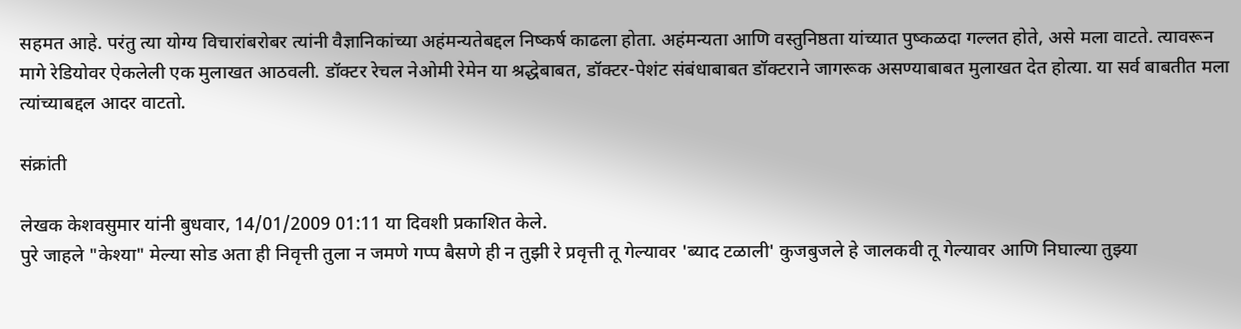सहमत आहे. परंतु त्या योग्य विचारांबरोबर त्यांनी वैज्ञानिकांच्या अहंमन्यतेबद्दल निष्कर्ष काढला होता. अहंमन्यता आणि वस्तुनिष्ठता यांच्यात पुष्कळदा गल्लत होते, असे मला वाटते. त्यावरून मागे रेडियोवर ऐकलेली एक मुलाखत आठवली. डॉक्टर रेचल नेओमी रेमेन या श्रद्धेबाबत, डॉक्टर-पेशंट संबंधाबाबत डॉक्टराने जागरूक असण्याबाबत मुलाखत देत होत्या. या सर्व बाबतीत मला त्यांच्याबद्दल आदर वाटतो.

संक्रांती

लेखक केशवसुमार यांनी बुधवार, 14/01/2009 01:11 या दिवशी प्रकाशित केले.
पुरे जाहले "केश्या" मेल्या सोड अता ही निवृत्ती तुला न जमणे गप्प बैसणे ही न तुझी रे प्रवृत्ती तू गेल्यावर 'ब्याद टळाली' कुजबुजले हे जालकवी तू गेल्यावर आणि निघाल्या तुझ्या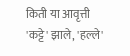किती या आवृत्ती 'कट्टे' झाले, 'हल्ले'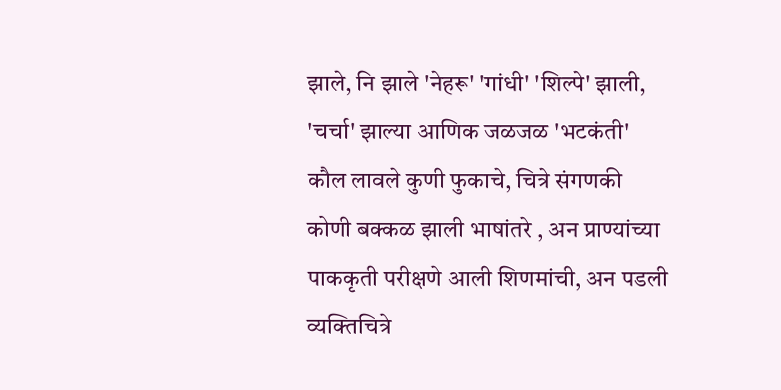झाले, नि झाले 'नेहरू' 'गांधी' 'शिल्पे' झाली, 'चर्चा' झाल्या आणिक जळजळ 'भटकंती' कौल लावले कुणी फुकाचे, चित्रे संगणकी कोणी बक्कळ झाली भाषांतरे , अन प्राण्यांच्या पाककृती परीक्षणे आली शिणमांची, अन पडली व्यक्तिचित्रे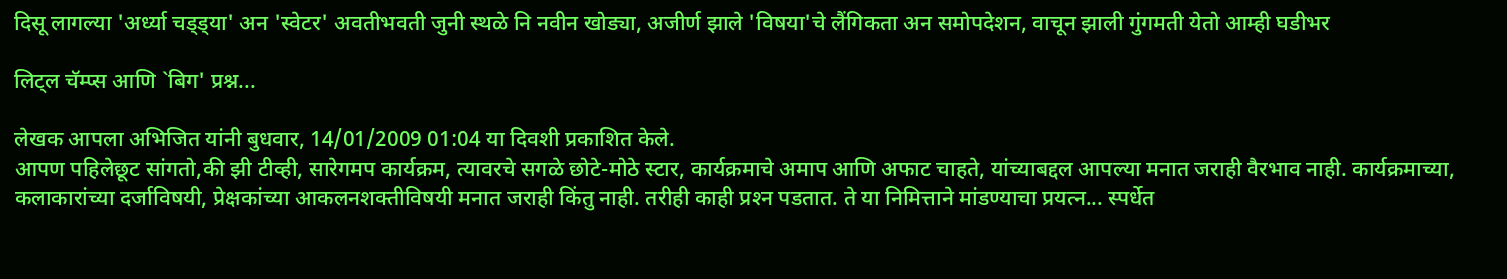दिसू लागल्या 'अर्ध्या चड्ड्या' अन 'स्वेटर' अवतीभवती जुनी स्थळे नि नवीन खोड्या, अजीर्ण झाले 'विषया'चे लैंगिकता अन समोपदेशन, वाचून झाली गुंगमती येतो आम्ही घडीभर

लिट्‌ल चॅम्प्स आणि `बिग' प्रश्न...

लेखक आपला अभिजित यांनी बुधवार, 14/01/2009 01:04 या दिवशी प्रकाशित केले.
आपण पहिलेछूट सांगतो,की झी टीव्ही, सारेगमप कार्यक्रम, त्यावरचे सगळे छोटे-मोठे स्टार, कार्यक्रमाचे अमाप आणि अफाट चाहते, यांच्याबद्दल आपल्या मनात जराही वैरभाव नाही. कार्यक्रमाच्या, कलाकारांच्या दर्जाविषयी, प्रेक्षकांच्या आकलनशक्तीविषयी मनात जराही किंतु नाही. तरीही काही प्रश्‍न पडतात. ते या निमित्ताने मांडण्याचा प्रयत्न... स्पर्धेत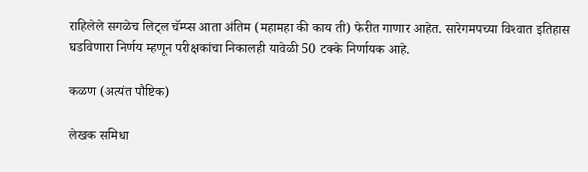राहिलेले सगळेच लिट्‌ल चॅम्प्स आता अंतिम (महामहा की काय ती) फेरीत गाणार आहेत. सारेगमपच्या विश्‍वात इतिहास घडविणारा निर्णय म्हणून परीक्षकांचा निकालही यावेळी 50 टक्के निर्णायक आहे.

कळण (अत्यंत पौष्टिक)

लेखक समिधा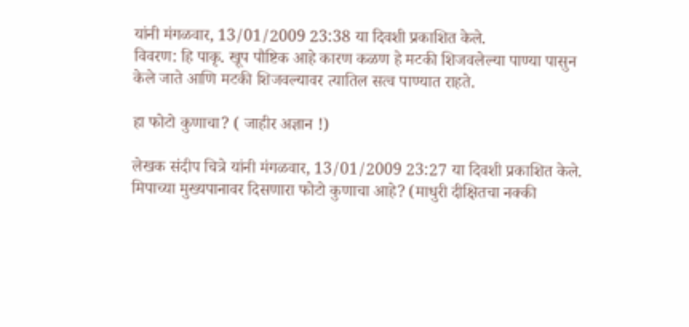यांनी मंगळवार, 13/01/2009 23:38 या दिवशी प्रकाशित केले.
विवरण: हि पाकृ. खूप पौष्टिक आहे कारण कळण हे मटकी शिजवलेल्या पाण्या पासुन केले जाते आणि मटकी शिजवल्यावर त्यातिल सत्व पाण्यात राहते.

हा फोटो कुणाचा? ( जाहीर अज्ञान !)

लेखक संदीप चित्रे यांनी मंगळवार, 13/01/2009 23:27 या दिवशी प्रकाशित केले.
मिपाच्या मुख्यपानावर दिसणारा फोटो कुणाचा आहे? (माधुरी दीक्षितचा नक्की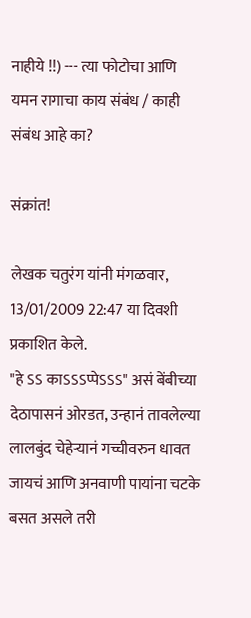नाहीये !!) --- त्या फोटोचा आणि यमन रागाचा काय संबंध / काही संबंध आहे का?

संक्रांत!

लेखक चतुरंग यांनी मंगळवार, 13/01/2009 22:47 या दिवशी प्रकाशित केले.
"हे ऽऽ काऽऽऽप्पेऽऽऽ" असं बेंबीच्या देठापासनं ओरडत, उन्हानं तावलेल्या लालबुंद चेहेर्‍यानं गच्चीवरुन धावत जायचं आणि अनवाणी पायांना चटके बसत असले तरी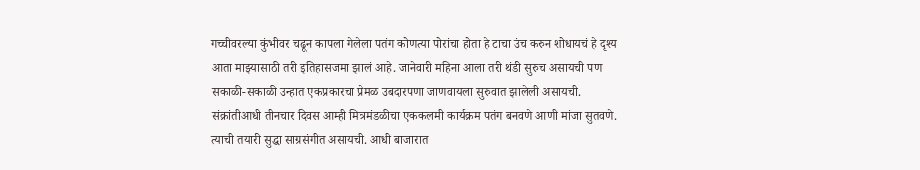गच्चीवरल्या कुंभीवर चढून कापला गेलेला पतंग कोणत्या पोरांचा होता हे टाचा उंच करुन शोधायचं हे दृश्य आता माझ्यासाठी तरी इतिहासजमा झालं आहे. जानेवारी महिना आला तरी थंडी सुरुच असायची पण सकाळी-सकाळी उन्हात एकप्रकारचा प्रेमळ उबदारपणा जाणवायला सुरुवात झालेली असायची. संक्रांतीआधी तीनचार दिवस आम्ही मित्रमंडळीचा एककलमी कार्यक्रम पतंग बनवणे आणी मांजा सुतवणे. त्याची तयारी सुद्धा साग्रसंगीत असायची. आधी बाजारात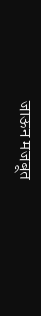जाऊन मजबूत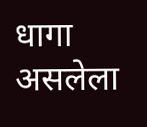धागा असलेला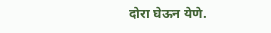दोरा घेऊन येणे.